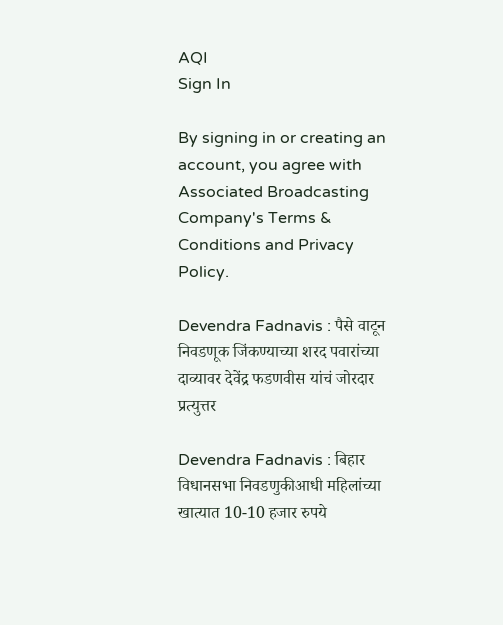AQI
Sign In

By signing in or creating an account, you agree with Associated Broadcasting Company's Terms & Conditions and Privacy Policy.

Devendra Fadnavis : पैसे वाटून निवडणूक जिंकण्याच्या शरद पवारांच्या दाव्यावर देवेंद्र फडणवीस यांचं जोरदार प्रत्युत्तर

Devendra Fadnavis : बिहार विधानसभा निवडणुकीआधी महिलांच्या खात्यात 10-10 हजार रुपये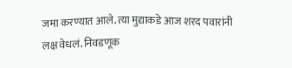जमा करण्यात आले. त्या मुद्याकडे आज शरद पवारांनी लक्ष वेधलं. निवडणूक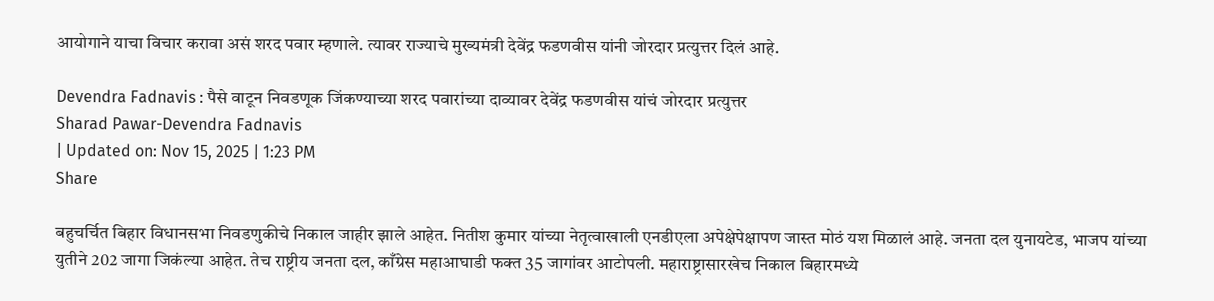आयोगाने याचा विचार करावा असं शरद पवार म्हणाले. त्यावर राज्याचे मुख्यमंत्री देवेंद्र फडणवीस यांनी जोरदार प्रत्युत्तर दिलं आहे.

Devendra Fadnavis : पैसे वाटून निवडणूक जिंकण्याच्या शरद पवारांच्या दाव्यावर देवेंद्र फडणवीस यांचं जोरदार प्रत्युत्तर
Sharad Pawar-Devendra Fadnavis
| Updated on: Nov 15, 2025 | 1:23 PM
Share

बहुचर्चित बिहार विधानसभा निवडणुकीचे निकाल जाहीर झाले आहेत. नितीश कुमार यांच्या नेतृत्वाखाली एनडीएला अपेक्षेपेक्षापण जास्त मोठं यश मिळालं आहे. जनता दल युनायटेड, भाजप यांच्या युतीने 202 जागा जिकंल्या आहेत. तेच राष्ट्रीय जनता दल, काँग्रेस महाआघाडी फक्त 35 जागांवर आटोपली. महाराष्ट्रासारखेच निकाल बिहारमध्ये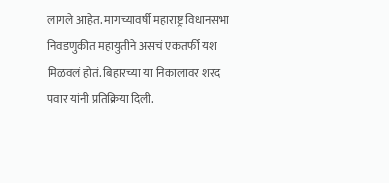लागले आहेत. मागच्यावर्षी महाराष्ट्र विधानसभा निवडणुकीत महायुतीने असचं एकतर्फी यश मिळवलं होतं. बिहारच्या या निकालावर शरद पवार यांनी प्रतिक्रिया दिली.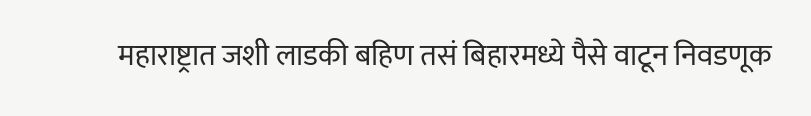महाराष्ट्रात जशी लाडकी बहिण तसं बिहारमध्ये पैसे वाटून निवडणूक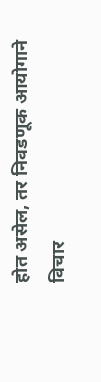होत असेल, तर निवडणूक आयोगाने विचार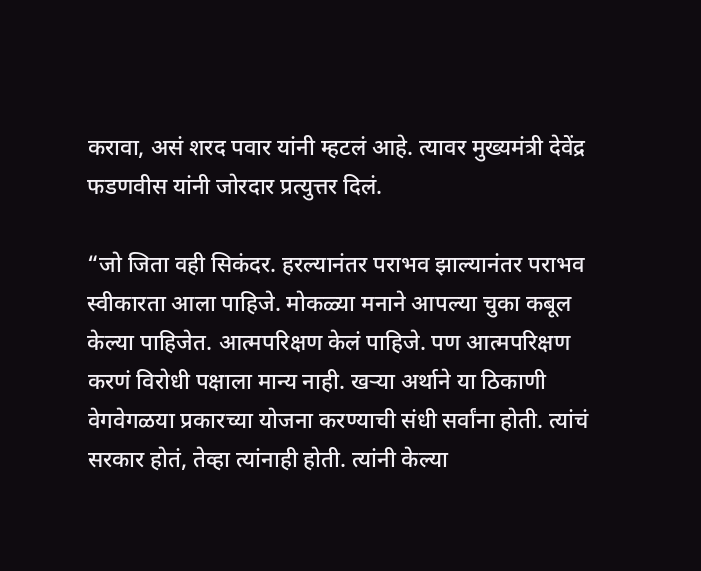करावा, असं शरद पवार यांनी म्हटलं आहे. त्यावर मुख्यमंत्री देवेंद्र फडणवीस यांनी जोरदार प्रत्युत्तर दिलं.

“जो जिता वही सिकंदर. हरल्यानंतर पराभव झाल्यानंतर पराभव स्वीकारता आला पाहिजे. मोकळ्या मनाने आपल्या चुका कबूल केल्या पाहिजेत. आत्मपरिक्षण केलं पाहिजे. पण आत्मपरिक्षण करणं विरोधी पक्षाला मान्य नाही. खऱ्या अर्थाने या ठिकाणी वेगवेगळया प्रकारच्या योजना करण्याची संधी सर्वांना होती. त्यांचं सरकार होतं, तेव्हा त्यांनाही होती. त्यांनी केल्या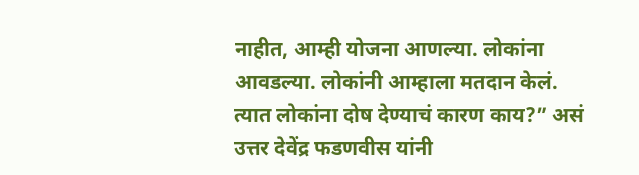नाहीत, आम्ही योजना आणल्या. लोकांना आवडल्या. लोकांनी आम्हाला मतदान केलं. त्यात लोकांना दोष देण्याचं कारण काय?” असं उत्तर देवेंद्र फडणवीस यांनी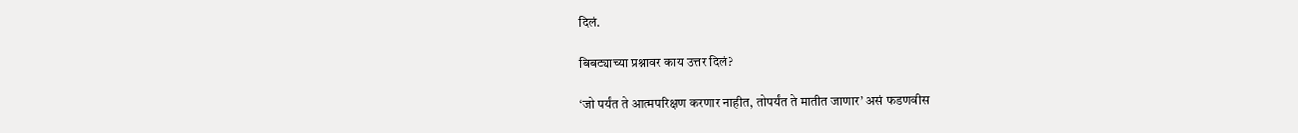दिलं.

बिबट्याच्या प्रश्नावर काय उत्तर दिलं?

‘जो पर्यंत ते आत्मपरिक्षण करणार नाहीत, तोपर्यंत ते मातीत जाणार’ असं फडणवीस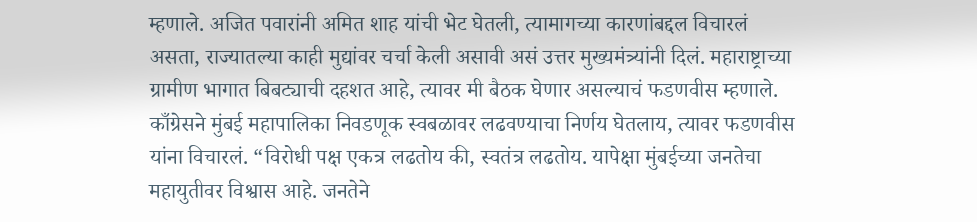म्हणाले. अजित पवारांनी अमित शाह यांची भेट घेतली, त्यामागच्या कारणांबद्दल विचारलं असता, राज्यातल्या काही मुद्यांवर चर्चा केली असावी असं उत्तर मुख्यमंत्र्यांनी दिलं. महाराष्ट्राच्या ग्रामीण भागात बिबट्याची दहशत आहे, त्यावर मी बैठक घेणार असल्याचं फडणवीस म्हणाले. काँग्रेसने मुंबई महापालिका निवडणूक स्वबळावर लढवण्याचा निर्णय घेतलाय, त्यावर फडणवीस यांना विचारलं. “विरोधी पक्ष एकत्र लढतोय की, स्वतंत्र लढतोय. यापेक्षा मुंबईच्या जनतेचा महायुतीवर विश्वास आहे. जनतेने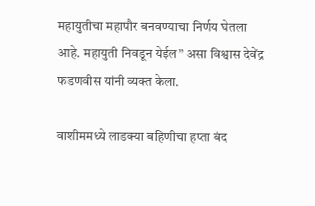महायुतीचा महापौर बनवण्याचा निर्णय घेतला आहे. महायुती निवडून येईल” असा विश्वास देवेंद्र फडणवीस यांनी व्यक्त केला.

वाशीममध्ये लाडक्या बहिणीचा हप्ता बंद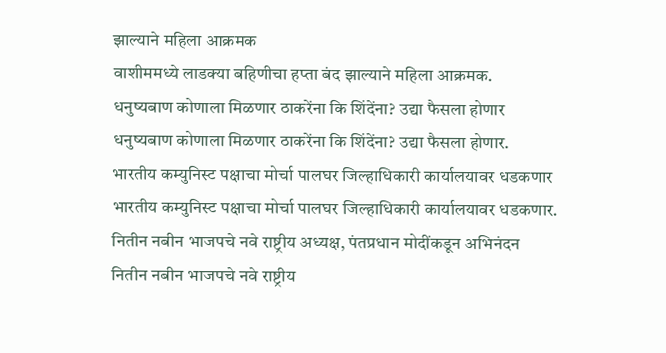झाल्याने महिला आक्रमक
वाशीममध्ये लाडक्या बहिणीचा हप्ता बंद झाल्याने महिला आक्रमक.
धनुष्यबाण कोणाला मिळणार ठाकरेंना कि शिंदेंना? उद्या फैसला होणार
धनुष्यबाण कोणाला मिळणार ठाकरेंना कि शिंदेंना? उद्या फैसला होणार.
भारतीय कम्युनिस्ट पक्षाचा मोर्चा पालघर जिल्हाधिकारी कार्यालयावर धडकणार
भारतीय कम्युनिस्ट पक्षाचा मोर्चा पालघर जिल्हाधिकारी कार्यालयावर धडकणार.
नितीन नबीन भाजपचे नवे राष्ट्रीय अध्यक्ष, पंतप्रधान मोदींकडून अभिनंदन
नितीन नबीन भाजपचे नवे राष्ट्रीय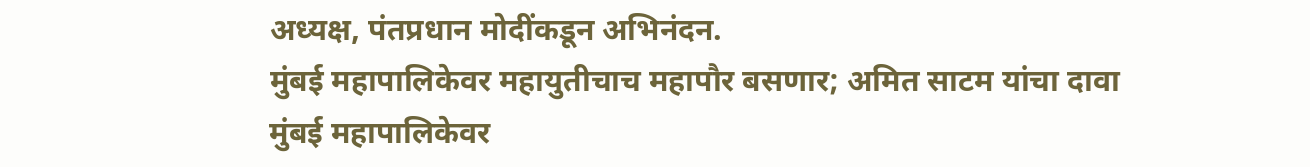अध्यक्ष, पंतप्रधान मोदींकडून अभिनंदन.
मुंबई महापालिकेवर महायुतीचाच महापौर बसणार; अमित साटम यांचा दावा
मुंबई महापालिकेवर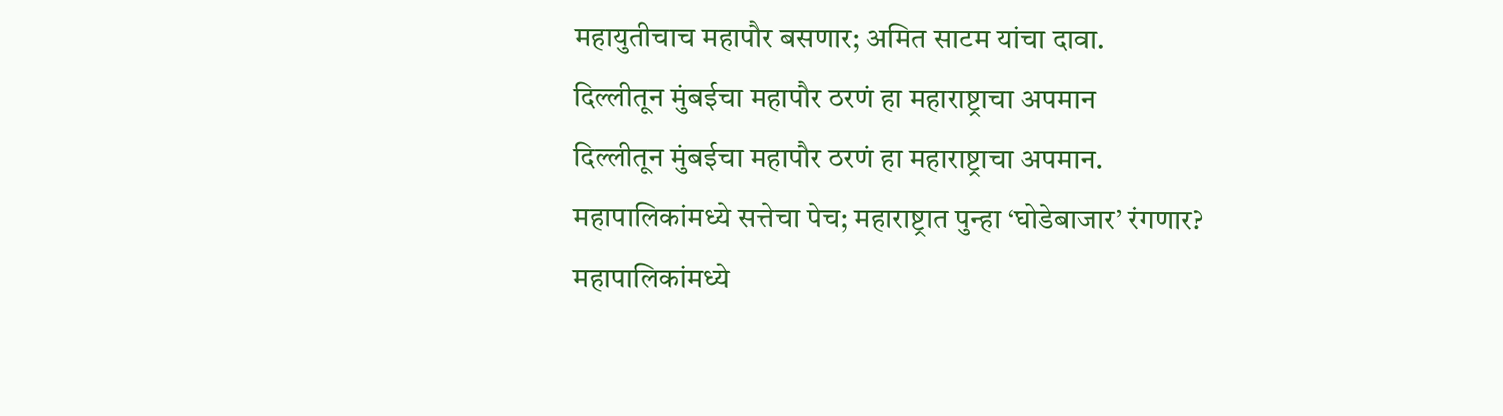महायुतीचाच महापौर बसणार; अमित साटम यांचा दावा.
दिल्लीतून मुंबईचा महापौर ठरणं हा महाराष्ट्राचा अपमान
दिल्लीतून मुंबईचा महापौर ठरणं हा महाराष्ट्राचा अपमान.
महापालिकांमध्ये सत्तेचा पेच; महाराष्ट्रात पुन्हा ‘घोडेबाजार’ रंगणार?
महापालिकांमध्ये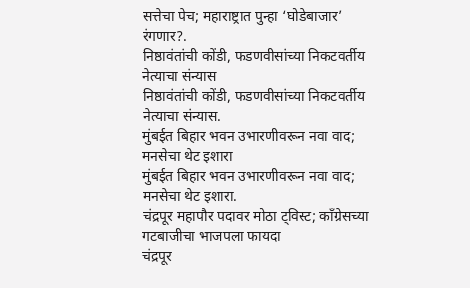सत्तेचा पेच; महाराष्ट्रात पुन्हा ‘घोडेबाजार’ रंगणार?.
निष्ठावंतांची कोंडी, फडणवीसांच्या निकटवर्तीय नेत्याचा संन्यास
निष्ठावंतांची कोंडी, फडणवीसांच्या निकटवर्तीय नेत्याचा संन्यास.
मुंबईत बिहार भवन उभारणीवरून नवा वाद; मनसेचा थेट इशारा
मुंबईत बिहार भवन उभारणीवरून नवा वाद; मनसेचा थेट इशारा.
चंद्रपूर महापौर पदावर मोठा ट्विस्ट; काँग्रेसच्या गटबाजीचा भाजपला फायदा
चंद्रपूर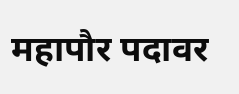महापौर पदावर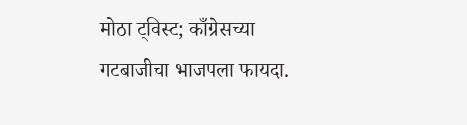मोठा ट्विस्ट; काँग्रेसच्या गटबाजीचा भाजपला फायदा.